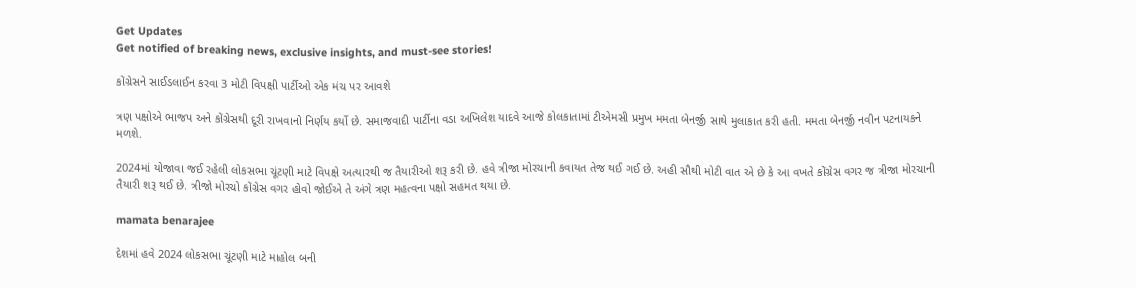Get Updates
Get notified of breaking news, exclusive insights, and must-see stories!

કોંગ્રેસને સાઈડલાઈન કરવા 3 મોટી વિપક્ષી પાર્ટીઓ એક મંચ પર આવશે

ત્રણ પક્ષોએ ભાજપ અને કોંગ્રેસથી દૂરી રાખવાનો નિર્ણય કર્યો છે. સમાજવાદી પાર્ટીના વડા અખિલેશ યાદવે આજે કોલકાતામાં ટીએમસી પ્રમુખ મમતા બેનર્જી સાથે મુલાકાત કરી હતી. મમતા બેનર્જી નવીન પટનાયકને મળશે.

2024માં યોજાવા જઈ રહેલી લોકસભા ચૂંટણી માટે વિપક્ષે અત્યારથી જ તૈયારીઓ શરૂ કરી છે. હવે ત્રીજા મોરચાની કવાયત તેજ થઈ ગઈ છે. અહી સૌથી મોટી વાત એ છે કે આ વખતે કોંગ્રેસ વગર જ ત્રીજા મોરચાની તૈયારી શરૂ થઈ છે. ત્રીજો મોરચો કોંગ્રેસ વગર હોવો જોઈએ તે અંગે ત્રણ મહત્વના પક્ષો સહમત થયા છે.

mamata benarajee

દેશમાં હવે 2024 લોકસભા ચૂંટણી માટે માહોલ બની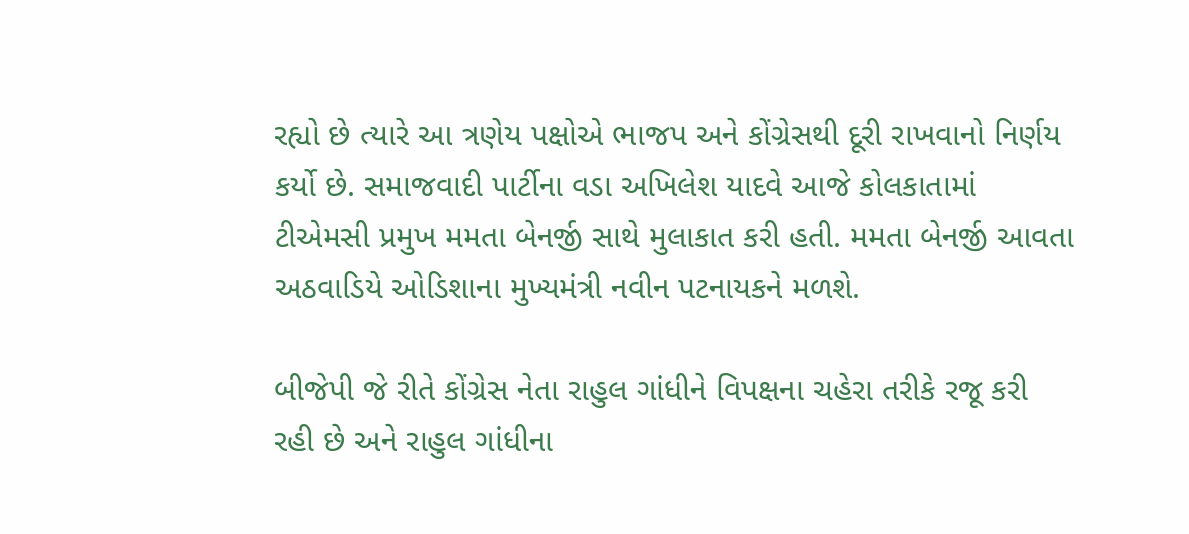રહ્યો છે ત્યારે આ ત્રણેય પક્ષોએ ભાજપ અને કોંગ્રેસથી દૂરી રાખવાનો નિર્ણય કર્યો છે. સમાજવાદી પાર્ટીના વડા અખિલેશ યાદવે આજે કોલકાતામાં ટીએમસી પ્રમુખ મમતા બેનર્જી સાથે મુલાકાત કરી હતી. મમતા બેનર્જી આવતા અઠવાડિયે ઓડિશાના મુખ્યમંત્રી નવીન પટનાયકને મળશે.

બીજેપી જે રીતે કોંગ્રેસ નેતા રાહુલ ગાંધીને વિપક્ષના ચહેરા તરીકે રજૂ કરી રહી છે અને રાહુલ ગાંધીના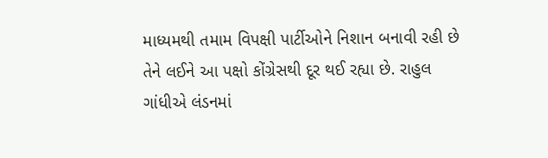માધ્યમથી તમામ વિપક્ષી પાર્ટીઓને નિશાન બનાવી રહી છે તેને લઈને આ પક્ષો કોંગ્રેસથી દૂર થઈ રહ્યા છે. રાહુલ ગાંધીએ લંડનમાં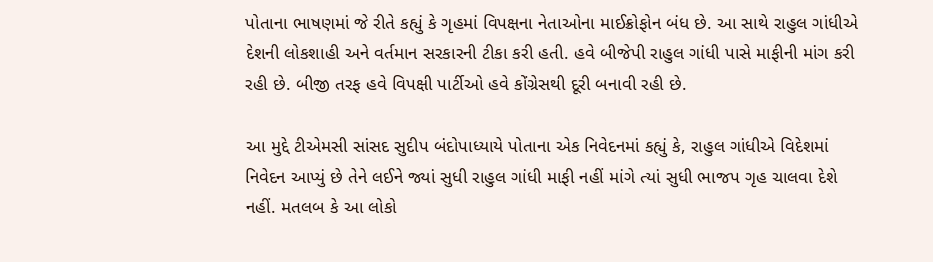પોતાના ભાષણમાં જે રીતે કહ્યું કે ગૃહમાં વિપક્ષના નેતાઓના માઈક્રોફોન બંધ છે. આ સાથે રાહુલ ગાંધીએ દેશની લોકશાહી અને વર્તમાન સરકારની ટીકા કરી હતી. હવે બીજેપી રાહુલ ગાંધી પાસે માફીની માંગ કરી રહી છે. બીજી તરફ હવે વિપક્ષી પાર્ટીઓ હવે કોંગ્રેસથી દૂરી બનાવી રહી છે.

આ મુદ્દે ટીએમસી સાંસદ સુદીપ બંદોપાધ્યાયે પોતાના એક નિવેદનમાં કહ્યું કે, રાહુલ ગાંધીએ વિદેશમાં નિવેદન આપ્યું છે તેને લઈને જ્યાં સુધી રાહુલ ગાંધી માફી નહીં માંગે ત્યાં સુધી ભાજપ ગૃહ ચાલવા દેશે નહીં. મતલબ કે આ લોકો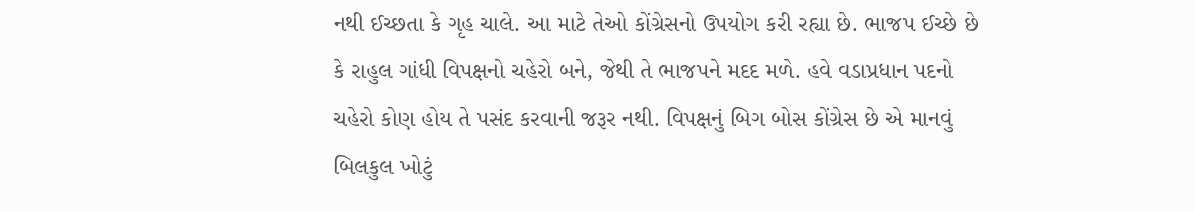નથી ઈચ્છતા કે ગૃહ ચાલે. આ માટે તેઓ કોંગ્રેસનો ઉપયોગ કરી રહ્યા છે. ભાજપ ઈચ્છે છે કે રાહુલ ગાંધી વિપક્ષનો ચહેરો બને, જેથી તે ભાજપને મદદ મળે. હવે વડાપ્રધાન પદનો ચહેરો કોણ હોય તે પસંદ કરવાની જરૂર નથી. વિપક્ષનું બિગ બોસ કોંગ્રેસ છે એ માનવું બિલકુલ ખોટું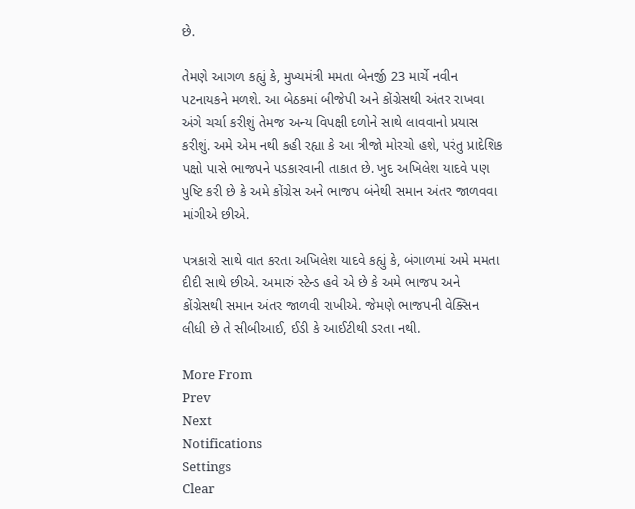છે.

તેમણે આગળ કહ્યું કે, મુખ્યમંત્રી મમતા બેનર્જી 23 માર્ચે નવીન પટનાયકને મળશે. આ બેઠકમાં બીજેપી અને કોંગ્રેસથી અંતર રાખવા અંગે ચર્ચા કરીશું તેમજ અન્ય વિપક્ષી દળોને સાથે લાવવાનો પ્રયાસ કરીશું. અમે એમ નથી કહી રહ્યા કે આ ત્રીજો મોરચો હશે, પરંતુ પ્રાદેશિક પક્ષો પાસે ભાજપને પડકારવાની તાકાત છે. ખુદ અખિલેશ યાદવે પણ પુષ્ટિ કરી છે કે અમે કોંગ્રેસ અને ભાજપ બંનેથી સમાન અંતર જાળવવા માંગીએ છીએ.

પત્રકારો સાથે વાત કરતા અખિલેશ યાદવે કહ્યું કે, બંગાળમાં અમે મમતા દીદી સાથે છીએ. અમારું સ્ટેન્ડ હવે એ છે કે અમે ભાજપ અને કોંગ્રેસથી સમાન અંતર જાળવી રાખીએ. જેમણે ભાજપની વેક્સિન લીધી છે તે સીબીઆઈ, ઈડી કે આઈટીથી ડરતા નથી.

More From
Prev
Next
Notifications
Settings
Clear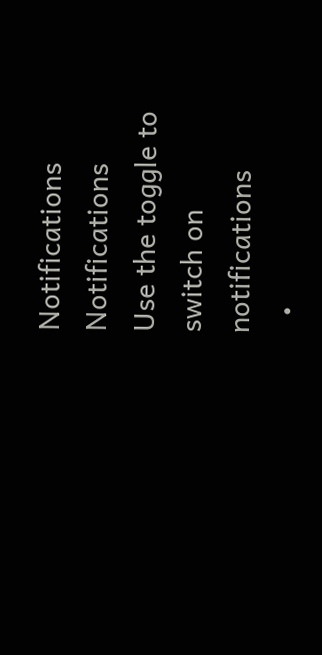Notifications
Notifications
Use the toggle to switch on notifications
  •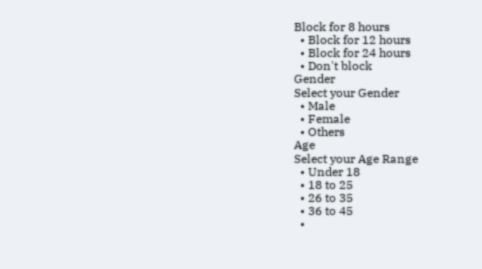Block for 8 hours
  • Block for 12 hours
  • Block for 24 hours
  • Don't block
Gender
Select your Gender
  • Male
  • Female
  • Others
Age
Select your Age Range
  • Under 18
  • 18 to 25
  • 26 to 35
  • 36 to 45
  •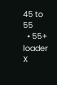45 to 55
  • 55+
loader
X